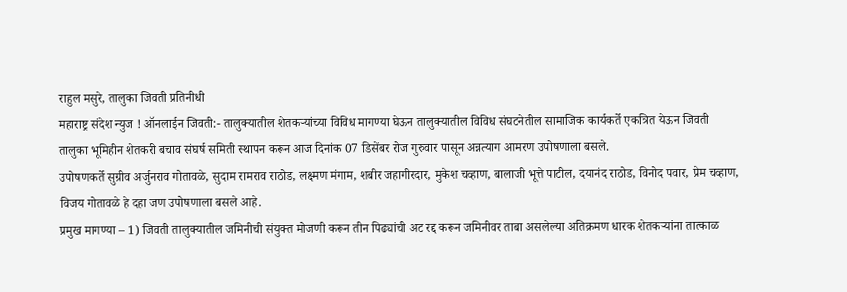राहुल मसुरे, तालुका जिवती प्रतिनीधी
महाराष्ट्र संदेश न्युज ! ऑनलाईन जिवती:- तालुक्यातील शेतकऱ्यांच्या विविध मागण्या घेऊन तालुक्यातील विविध संघटनेतील सामाजिक कार्यकर्ते एकत्रित येऊन जिवती तालुका भूमिहीन शेतकरी बचाव संघर्ष समिती स्थापन करून आज दिनांक 07 डिसेंबर रोज गुरुवार पासून अन्नत्याग आमरण उपोषणाला बसले.
उपोषणकर्ते सुग्रीव अर्जुनराव गोतावळे, सुदाम रामराव राठोड, लक्ष्मण मंगाम, शबीर जहागीरदार, मुकेश चव्हाण, बालाजी भूत्ते पाटील, दयानंद राठोड, विनोद पवार, प्रेम चव्हाण, विजय गोतावळे हे दहा जण उपोषणाला बसले आहे.
प्रमुख मागण्या – 1) जिवती तालुक्यातील जमिनीची संयुक्त मोजणी करून तीन पिढ्यांची अट रद्द करून जमिनीवर ताबा असलेल्या अतिक्रमण धारक शेतकऱ्यांना तात्काळ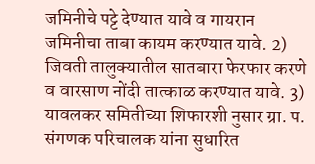जमिनीचे पट्टे देण्यात यावे व गायरान जमिनीचा ताबा कायम करण्यात यावे. 2) जिवती तालुक्यातील सातबारा फेरफार करणे व वारसाण नोंदी तात्काळ करण्यात यावे. 3) यावलकर समितीच्या शिफारशी नुसार ग्रा. प. संगणक परिचालक यांना सुधारित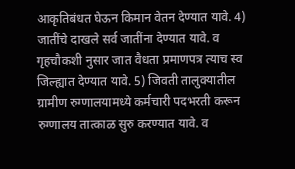आकृतिबंधत घेऊन किमान वेतन देण्यात यावे. 4) जातींचे दाखले सर्व जातींना देण्यात यावे. व गृहचौकशी नुसार जात वैधता प्रमाणपत्र त्याच स्व जिल्ह्यात देण्यात यावे. 5) जिवती तालुक्यातील ग्रामीण रुग्णालयामध्ये कर्मचारी पदभरती करून रुग्णालय तात्काळ सुरु करण्यात यावे. व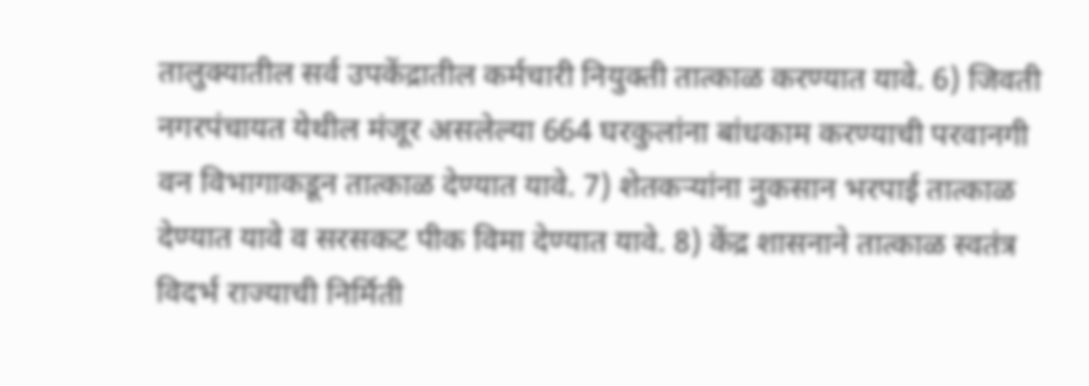तालुक्यातील सर्व उपकेंद्रातील कर्मचारी नियुक्ती तात्काळ करण्यात यावे. 6) जिवती नगरपंचायत येथील मंजूर असलेल्या 664 घरकुलांना बांधकाम करण्याची परवानगी वन विभागाकडून तात्काळ देण्यात यावे. 7) शेतकऱ्यांना नुकसान भरपाई तात्काळ देण्यात यावे व सरसकट पीक विमा देण्यात यावे. 8) केंद्र शासनाने तात्काळ स्वतंत्र विदर्भ राज्याची निर्मिती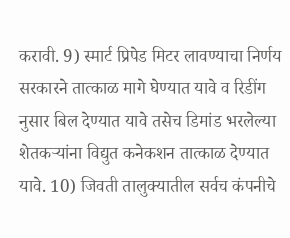करावी. 9) स्मार्ट प्रिपेड मिटर लावण्याचा निर्णय सरकारने तात्काळ मागे घेण्यात यावे व रिडींग नुसार बिल देण्यात यावे तसेच डिमांड भरलेल्या शेतकऱ्यांना विद्युत कनेकशन तात्काळ देण्यात यावे. 10) जिवती तालुक्यातील सर्वच कंपनीचे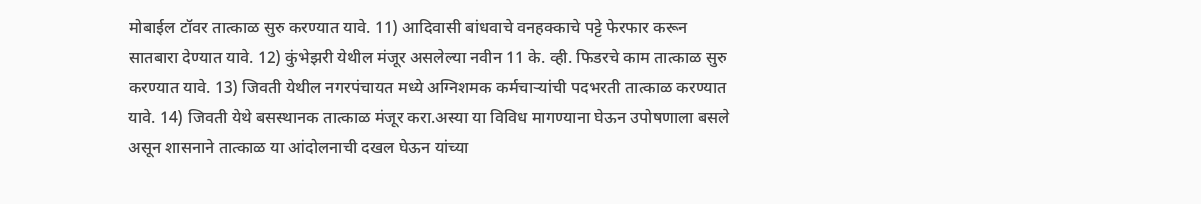मोबाईल टॉवर तात्काळ सुरु करण्यात यावे. 11) आदिवासी बांधवाचे वनहक्काचे पट्टे फेरफार करून सातबारा देण्यात यावे. 12) कुंभेझरी येथील मंजूर असलेल्या नवीन 11 के. व्ही. फिडरचे काम तात्काळ सुरु करण्यात यावे. 13) जिवती येथील नगरपंचायत मध्ये अग्निशमक कर्मचाऱ्यांची पदभरती तात्काळ करण्यात यावे. 14) जिवती येथे बसस्थानक तात्काळ मंजूर करा.अस्या या विविध मागण्याना घेऊन उपोषणाला बसले असून शासनाने तात्काळ या आंदोलनाची दखल घेऊन यांच्या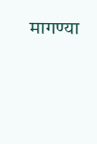मागण्या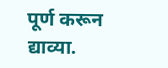पूर्ण करून द्याव्या.